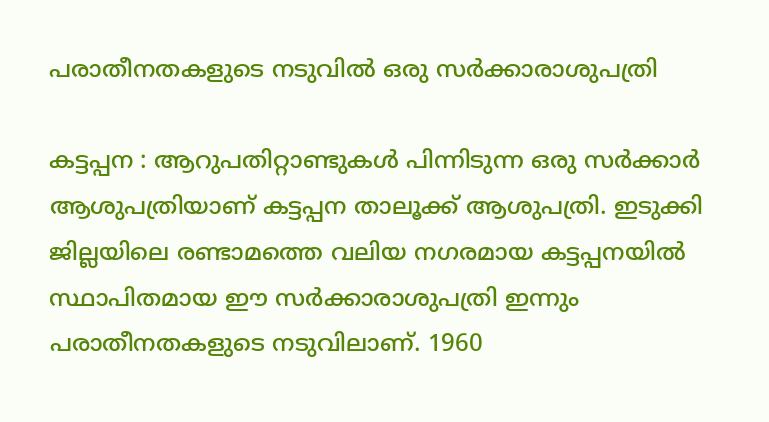പരാതീനതകളുടെ നടുവിൽ ഒരു സർക്കാരാശുപത്രി

കട്ടപ്പന : ആറുപതിറ്റാണ്ടുകൾ പിന്നിടുന്ന ഒരു സർക്കാർ ആശുപത്രിയാണ്‌ കട്ടപ്പന താലൂക്ക്‌ ആശുപത്രി. ഇടുക്കി ജില്ലയിലെ രണ്ടാമത്തെ വലിയ നഗരമായ കട്ടപ്പനയിൽ സ്ഥാപിതമായ ഈ സർക്കാരാശുപത്രി ഇന്നും പരാതീനതകളുടെ നടുവിലാണ്‌. 1960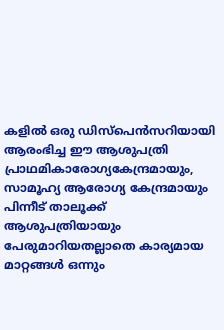കളിൽ ഒരു ഡിസ്‌പെൻസറിയായി ആരംഭിച്ച ഈ ആശുപത്രി പ്രാഥമികാരോഗ്യകേന്ദ്രമായും, സാമൂഹ്യ ആരോഗ്യ കേന്ദ്രമായും പിന്നീട്‌ താലൂക്ക്‌ ആശുപത്രിയായും പേരുമാറിയതല്ലാതെ കാര്യമായ മാറ്റങ്ങൾ ഒന്നും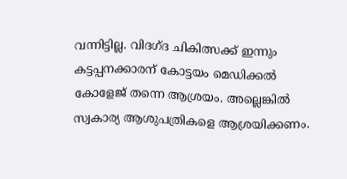വന്നിട്ടില്ല. വിദഗ്‌ദ ചികിത്സക്ക്‌ ഇന്നും കട്ടപ്പനക്കാരന്‌ കോട്ടയം മെഡിക്കൽ കോളേജ്‌ തന്നെ ആശ്രയം. അല്ലെങ്കിൽ സ്വകാര്യ ആശുപത്രികളെ ആശ്രയിക്കണം.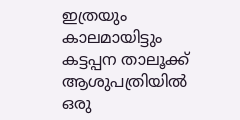ഇത്രയും കാലമായിട്ടും കട്ടപ്പന താലൂക്ക്‌ ആശുപത്രിയിൽ ഒരു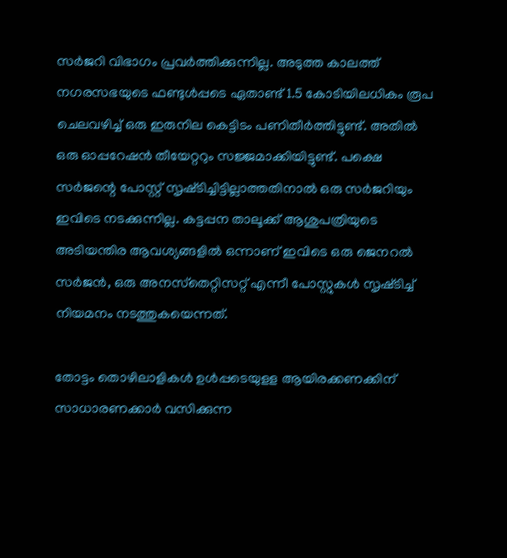സർജറി വിഭാഗം പ്രവർത്തിക്കുന്നില്ല. അടുത്ത കാലത്ത്‌ നഗരസഭയുടെ ഫണ്ടുൾപ്പടെ ഏതാണ്ട്‌ 1.5 കോടിയിലധികം രൂപ ചെലവഴിച്ച്‌ ഒരു ഇരുനില കെട്ടിടം പണിതീർത്തിട്ടുണ്ട്‌. അതിൽ ഒരു ഓപ്പറേഷൻ തീയേറ്ററും സജ്ജമാക്കിയിട്ടുണ്ട്‌. പക്ഷെ സർജന്റെ പോസ്റ്റ്‌ സൃഷ്‌ടിച്ചിട്ടില്ലാത്തതിനാൽ ഒരു സർജറിയും ഇവിടെ നടക്കുന്നില്ല. കട്ടപ്പന താലൂക്ക്‌ ആശുപത്രിയുടെ അടിയന്തിര ആവശ്യങ്ങളിൽ ഒന്നാണ്‌ ഇവിടെ ഒരു ജെനറൽ സർജൻ, ഒരു അനസ്‌തെറ്റിസറ്റ്‌ എന്നീ പോസ്റ്റുകൾ സൃഷ്‌ടിച്ച്‌ നിയമനം നടത്തുകയെന്നത്‌.

തോട്ടം തൊഴിലാളികൾ ഉൾപ്പടെയുളള ആയിരക്കണക്കിന്‌ സാധാരണക്കാർ വസിക്കുന്ന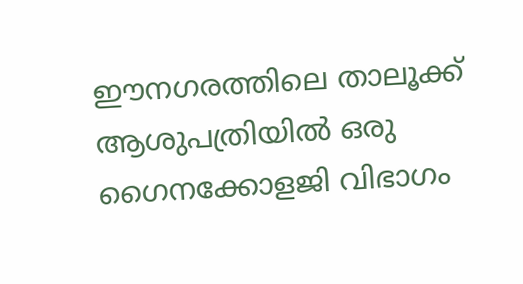ഈനഗരത്തിലെ താലൂക്ക്‌ ആശുപത്രിയിൽ ഒരു ഗൈനക്കോളജി വിഭാഗം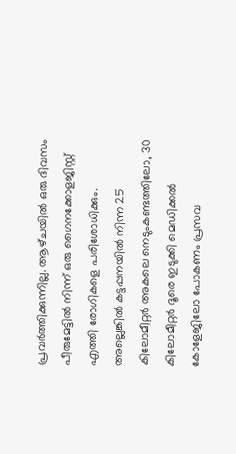പ്രവർത്തിക്കുന്നില്ല. ആഴ്‌ചയിൽ ഒരു ദിവസം പീരുമേട്ടിൽ നിന്ന്‌ ഒരു ഗൈനക്കോളജിസ്റ്റ്‌ എത്തി രോഗികളെ പരിശോധിക്കും. അല്ലെങ്കിൽ കട്ടപ്പനയിൽ നിന്ന 25 കിലോമീറ്റർ അകലെ നെടുംകണ്ടത്തിലോ, 30 കിലോമീറ്റർ ദൂരെ ഇടുക്കി മെഡിക്കൽ കോളേജിലോ പോകണം പ്രസവ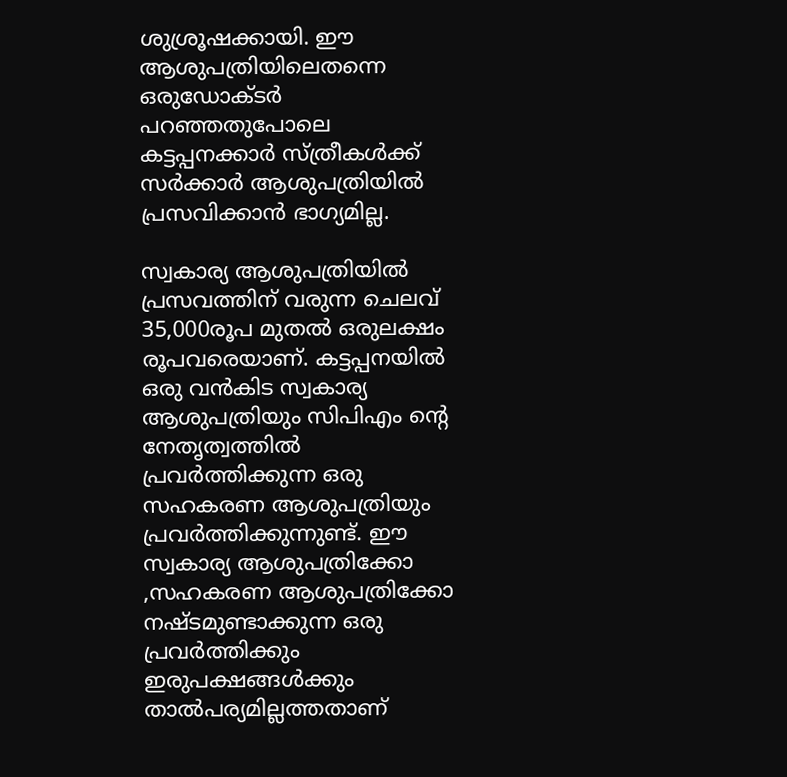ശുശ്രൂഷക്കായി. ഈ ആശുപത്രിയിലെതന്നെ ഒരുഡോക്‌ടർ പറഞ്ഞതുപോലെ കട്ടപ്പനക്കാർ സ്‌ത്രീകൾക്ക്‌ സർക്കാർ ആശുപത്രിയിൽ പ്രസവിക്കാൻ ഭാഗ്യമില്ല.

സ്വകാര്യ ആശുപത്രിയിൽ പ്രസവത്തിന്‌ വരുന്ന ചെലവ്‌ 35,000രൂപ മുതൽ ഒരുലക്ഷം രൂപവരെയാണ്‌. കട്ടപ്പനയിൽ ഒരു വൻകിട സ്വകാര്യ ആശുപത്രിയും സിപിഎം ന്റെ നേതൃത്വത്തിൽ പ്രവർത്തിക്കുന്ന ഒരു സഹകരണ ആശുപത്രിയും പ്രവർത്തിക്കുന്നുണ്ട്‌. ഈ സ്വകാര്യ ആശുപത്രിക്കോ ,സഹകരണ ആശുപത്രിക്കോ നഷ്‌ടമുണ്ടാക്കുന്ന ഒരു പ്രവർത്തിക്കും ഇരുപക്ഷങ്ങൾക്കും താൽപര്യമില്ലത്തതാണ്‌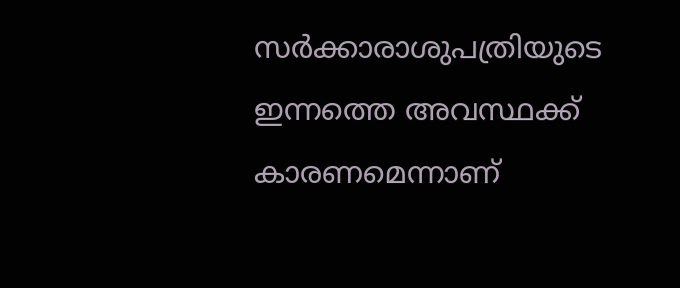സർക്കാരാശുപത്രിയുടെ ഇന്നത്തെ അവസ്ഥക്ക് കാരണമെന്നാണ്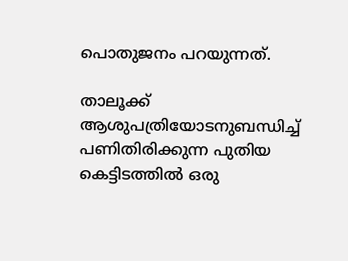പൊതുജനം പറയുന്നത്‌.

താലൂക്ക്‌ ആശുപത്രിയോടനുബന്ധിച്ച്‌ പണിതിരിക്കുന്ന പുതിയ കെട്ടിടത്തിൽ ഒരു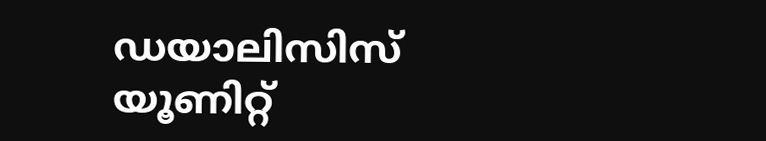ഡയാലിസിസ്‌ യൂണിറ്റ്‌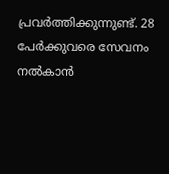പ്രവർത്തിക്കുന്നുണ്ട്‌. 28 പേർക്കുവരെ സേവനം നൽകാൻ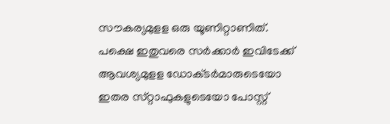സൗകര്യമുളള ഒരു യൂണിറ്റാണിത്‌. പക്ഷെ ഇതുവരെ സർക്കാർ ഇവിടേക്ക്‌ ആവശ്യമുളള ഡോക്‌ടർമാരുടെയോ ഇതര സ്‌റ്റാഫുകളുടെയോ പോസ്റ്റ്‌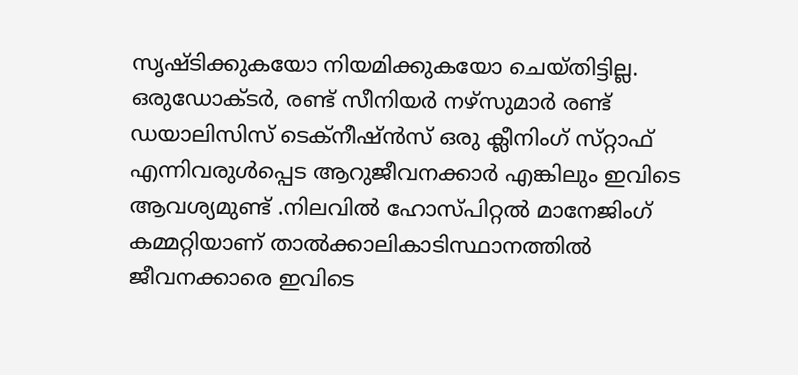സൃഷ്‌ടിക്കുകയോ നിയമിക്കുകയോ ചെയ്‌തിട്ടില്ല. ഒരുഡോക്‌ടർ, രണ്ട്‌ സീനിയർ നഴ്‌സുമാർ രണ്ട്‌ ഡയാലിസിസ്‌ ടെക്‌നീഷ്‌ൻസ്‌ ഒരു ക്ലീനിംഗ്‌ സ്‌റ്റാഫ്‌ എന്നിവരുൾപ്പെട ആറുജീവനക്കാർ എങ്കിലും ഇവിടെ ആവശ്യമുണ്ട് .നിലവിൽ ഹോസ്‌പിറ്റൽ മാനേജിംഗ്‌ കമ്മറ്റിയാണ്‌ താൽക്കാലികാടിസ്ഥാനത്തിൽ ജീവനക്കാരെ ഇവിടെ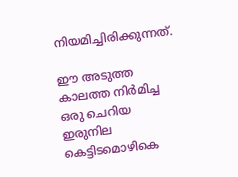നിയമിച്ചിരിക്കുന്നത്‌.

ഈ അടുത്ത കാലത്ത നിർമിച്ച ഒരു ചെറിയ ഇരുനില കെട്ടിടമൊഴികെ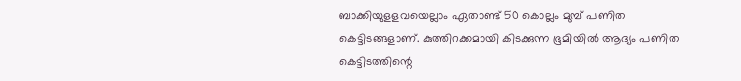ബാക്കിയുളളവയെല്ലാം ഏതാണ്ട്‌ 50 കൊല്ലം മുമ്പ്‌ പണിത കെട്ടിടങ്ങളാണ്‌. കുത്തിറക്കമായി കിടക്കുന്ന ഭൂമിയിൽ ആദ്യം പണിത കെട്ടിടത്തിന്റെ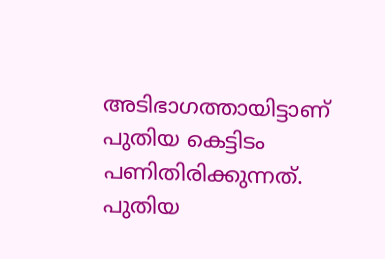അടിഭാഗത്തായിട്ടാണ്‌ പുതിയ കെട്ടിടം പണിതിരിക്കുന്നത്‌. പുതിയ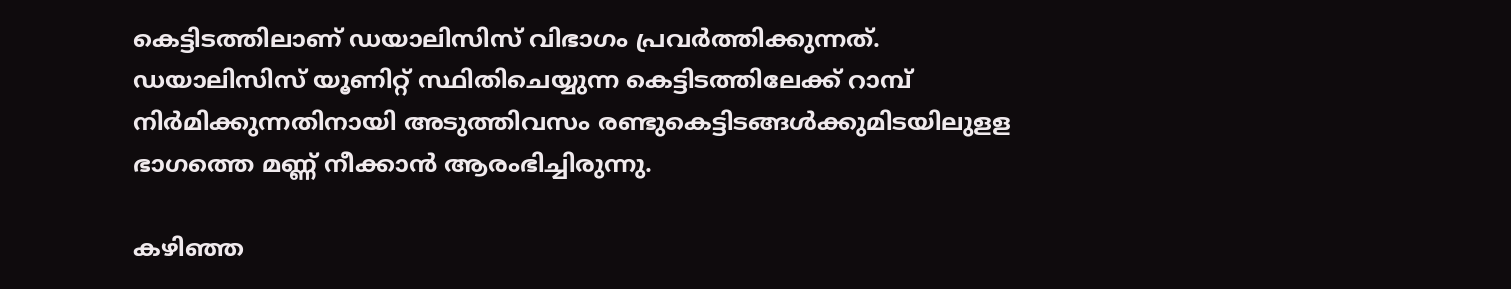കെട്ടിടത്തിലാണ്‌ ഡയാലിസിസ്‌ വിഭാഗം പ്രവർത്തിക്കുന്നത്‌. ഡയാലിസിസ്‌ യൂണിറ്റ്‌ സ്ഥിതിചെയ്യുന്ന കെട്ടിടത്തിലേക്ക്‌ റാമ്പ്‌ നിർമിക്കുന്നതിനായി അടുത്തിവസം രണ്ടുകെട്ടിടങ്ങൾക്കുമിടയിലുളള ഭാഗത്തെ മണ്ണ്‌ നീക്കാൻ ആരംഭിച്ചിരുന്നു.

കഴിഞ്ഞ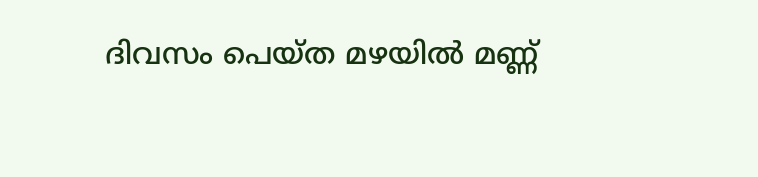ദിവസം പെയ്‌ത മഴയിൽ മണ്ണ്‌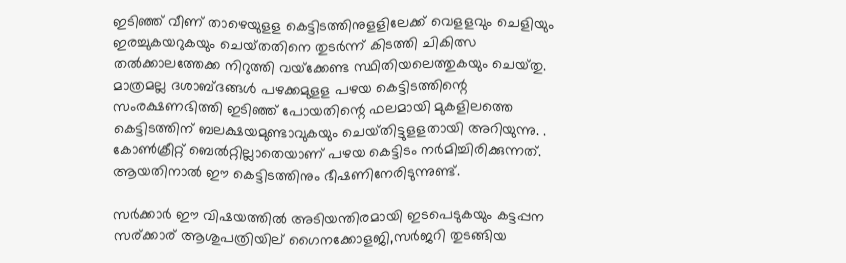ഇടിഞ്ഞ്‌ വീണ്‌ താഴെയുളള കെട്ടിടത്തിനുളളിലേക്ക്‌ വെളളവും ചെളിയും ഇരച്ചുകയറുകയും ചെയ്‌തതിനെ തുടർന്ന്‌ കിടത്തി ചികിത്സ തൽക്കാലത്തേക്ക നിറുത്തി വയ്‌ക്കേണ്ട സ്ഥിതിയലെത്തുകയും ചെയ്‌തു. മാത്രമല്ല ദശാബ്‌ദങ്ങൾ പഴക്കമുളള പഴയ കെട്ടിടത്തിന്റെ സംരക്ഷണഭിത്തി ഇടിഞ്ഞ്‌ പോയതിന്റെ ഫലമായി മുകളിലത്തെ കെട്ടിടത്തിന്‌ ബലക്ഷയമുണ്ടാവുകയും ചെയ്‌തിട്ടുളളതായി അറിയുന്നു. . കോൺക്രീറ്റ്‌ ബെൽറ്റില്ലാതെയാണ്‌ പഴയ കെട്ടിടം നർമിച്ചിരിക്കുന്നത്‌. ആയതിനാൽ ഈ കെട്ടിടത്തിനും ഭീഷണിനേരിടുന്നുണ്ട്‌.

സർക്കാർ ഈ വിഷയത്തിൽ അടിയന്തിരമായി ഇടപെടുകയും കട്ടപ്പന സര്ക്കാര് ആശുപത്രിയില് ഗൈനക്കോളജി,സർജറി തുടങ്ങിയ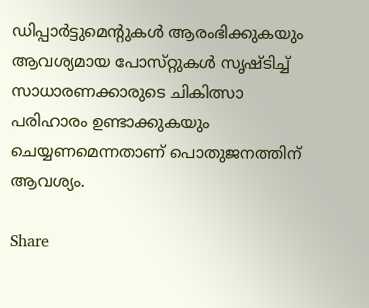ഡിപ്പാർട്ടുമെന്റുകൾ ആരംഭിക്കുകയും ആവശ്യമായ പോസ്‌റ്റുകൾ സൃഷ്ടിച്ച്‌ സാധാരണക്കാരുടെ ചികിത്സാ പരിഹാരം ഉണ്ടാക്കുകയും ചെയ്യണമെന്നതാണ് പൊതുജനത്തിന് ആവശ്യം.

Share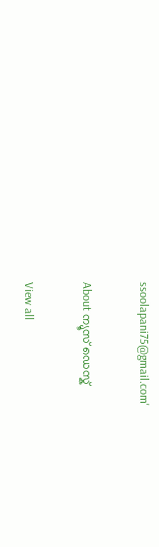ssoolapani75@gmail.com'

About ന്യൂസ് ഡെസ്ക്

View all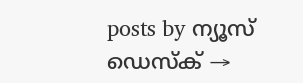posts by ന്യൂസ് ഡെസ്ക് →